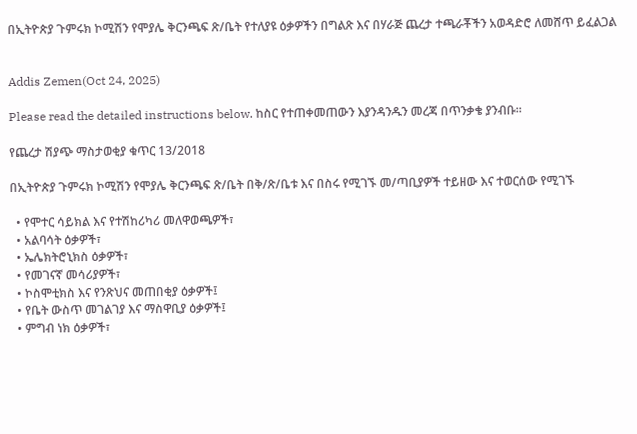በኢትዮጵያ ጉምሩክ ኮሚሽን የሞያሌ ቅርንጫፍ ጽ/ቤት የተለያዩ ዕቃዎችን በግልጽ እና በሃራጅ ጨረታ ተጫራቾችን አወዳድሮ ለመሸጥ ይፈልጋል


Addis Zemen(Oct 24, 2025)

Please read the detailed instructions below. ከስር የተጠቀመጠውን እያንዳንዱን መረጃ በጥንቃቄ ያንብቡ።

የጨረታ ሽያጭ ማስታወቂያ ቁጥር 13/2018

በኢትዮጵያ ጉምሩክ ኮሚሽን የሞያሌ ቅርንጫፍ ጽ/ቤት በቅ/ጽ/ቤቱ እና በስሩ የሚገኙ መ/ጣቢያዎች ተይዘው እና ተወርሰው የሚገኙ

  • የሞተር ሳይክል እና የተሽከሪካሪ መለዋወጫዎች፣
  • አልባሳት ዕቃዎች፣
  • ኤሌክትሮኒክስ ዕቃዎች፣
  • የመገናኛ መሳሪያዎች፣
  • ኮስሞቲክስ እና የንጽህና መጠበቂያ ዕቃዎች፤
  • የቤት ውስጥ መገልገያ እና ማስዋቢያ ዕቃዎች፤
  • ምግብ ነክ ዕቃዎች፣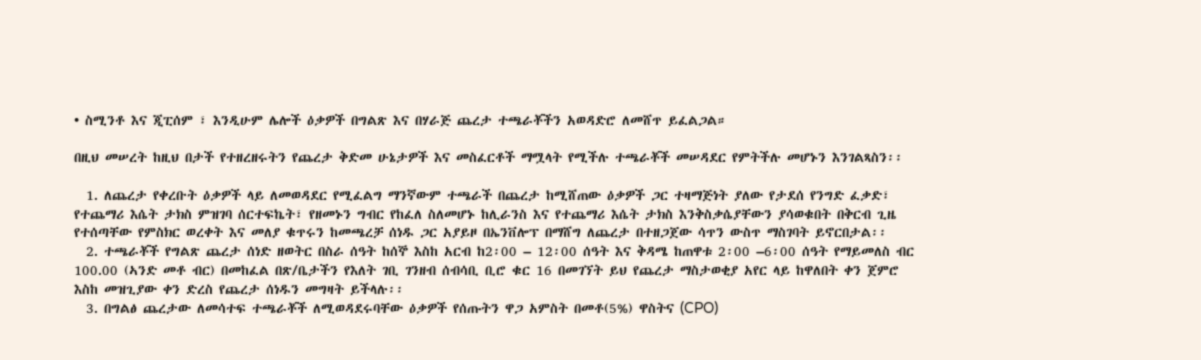• ስሚንቶ እና ጂፒሰም ፣ እንዲሁም ሌሎች ዕቃዎች በግልጽ እና በሃራጅ ጨረታ ተጫራቾችን አወዳድሮ ለመሸጥ ይፈልጋል።

በዚህ መሠረት ከዚህ በታች የተዘረዘሩትን የጨረታ ቅድመ ሁኔታዎች እና መስፈርቶች ማሟላት የሚችሉ ተጫራቾች መሠዳደር የምትችሉ መሆኑን እንገልጻስን፡፡

  1. ለጨረታ የቀረቡት ዕቃዎች ላይ ለመወዳደር የሚፈልግ ማንኛውም ተጫራች በጨረታ ከሚሸጠው ዕቃዎች ጋር ተዛማጅነት ያለው የታደሰ የንግድ ፈቃድ፣ የተጨማሪ እሴት ታክስ ምዝገባ ሰርተፍኬት፣ የዘመኑን ግብር የከፈለ ስለመሆኑ ከሊራንስ እና የተጨማሪ እሴት ታክስ እንቅስቃሴያቸውን ያሳወቁበት በቅርብ ጊዜ የተሰጣቸው የምስክር ወረቀት እና መለያ ቁጥሩን ከመጫረቻ ሰነዱ ጋር አያይዞ በኤንቨሎፕ በማሸግ ለጨረታ በተዘጋጀው ሳጥን ውስጥ ማስገባት ይኖርበታል፡፡
  2. ተጫራቾች የግልጽ ጨረታ ሰነድ ዘወትር በስራ ሰዓት ከሰኞ እስከ አርብ ከ2፡00 – 12፡00 ሰዓት እና ቅዳሜ ከጠዋቱ 2፡00 –6፡00 ሰዓት የማይመለስ ብር 100.00 (ኣንድ መቶ ብር) በመከፈል በጽ/ቤታችን የእለት ገቢ ገንዘብ ሰብሳቢ ቢሮ ቁር 16 በመገኘት ይህ የጨረታ ማስታወቂያ አየር ላይ ከዋለበት ቀን ጀምሮ እስከ መዝጊያው ቀን ድረስ የጨረታ ሰነዱን መግዛት ይችላሉ፡፡
  3. በግልፅ ጨረታው ለመሳተፍ ተጫራቾች ለሚወዳደሩባቸው ዕቃዎች የሰጡትን ዋጋ አምስት በመቶ(5%) ዋስትና (CPO)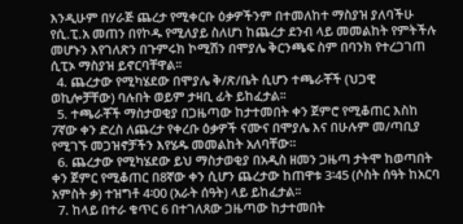እንዲሁም በሃራጅ ጨረታ የሚቀርቡ ዕቃዎችንም በተመለከተ ማስያዝ ያለባችሁ የሲ.ፒ.አ መጠን በየኮዱ የሚለያይ ስለሆነ ከጨረታ ደንብ ላይ መመልከት የምትችሉ መሆኑን እየገለጽን በጉምሩክ ኮሚሽን በሞያሌ ቅርንጫፍ ስም በባንክ የተረጋገጠ ሲፒኦ ማስያዝ ይኖርባቸዋል፡፡
  4. ጨረታው የሚካሄደው በሞያሌ ቅ/ጽ/ቤት ሲሆን ተጫራቾች (ህጋዊ ወኪሎቻቸው) ባሉበት ወይም ታዛቢ ፊት ይከፈታል፡፡
  5. ተጫራቾች ማስታወቂያ በጋዜጣው ከታተመበት ቀን ጀምሮ የሚቆጠር እስከ 7ኛው ቀን ድረስ ለጨረታ የቀረቡ ዕቃዎች ናሙና በሞያሌ እና በሁሉም መ/ጣቢያ የሚገኙ መጋዝኖቻችን እየሄዱ መመልከት አለባቸው።
  6. ጨረታው የሚካሄደው ይህ ማስታወቂያ በአዲስ ዘመን ጋዜጣ ታትሞ ከወጣበት ቀን ጀምር የሚቆጠር በ8ኛው ቀን ሲሆን ጨረታው ከጠዋቱ 3፡45 (ሶስት ሰዓት ከአርባ አምስት ቃ) ተዝግቶ 4፡00 (አራት ሰዓት) ላይ ይከፈታል፡፡
  7. ከላይ በተራ ቁጥር 6 በተገለጸው ጋዜጣው ከታተመበት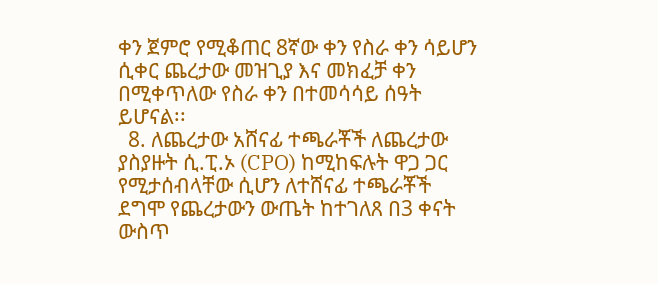ቀን ጀምሮ የሚቆጠር 8ኛው ቀን የስራ ቀን ሳይሆን ሲቀር ጨረታው መዝጊያ እና መክፈቻ ቀን በሚቀጥለው የስራ ቀን በተመሳሳይ ሰዓት ይሆናል፡፡
  8. ለጨረታው አሸናፊ ተጫራቾች ለጨረታው ያስያዙት ሲ.ፒ.ኦ (CPO) ከሚከፍሉት ዋጋ ጋር የሚታሰብላቸው ሲሆን ለተሸናፊ ተጫራቾች ደግሞ የጨረታውን ውጤት ከተገለጸ በ3 ቀናት ውስጥ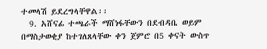ተመላሽ ይደረግላቸዋል፡፡
  9. አሸናፊ ተጫራች ማሸነፋቸውን በደብዳቤ ወይም በማስታወቂያ ከተገለጸላቸው ቀን ጀምሮ በ5 ቀናት ውስጥ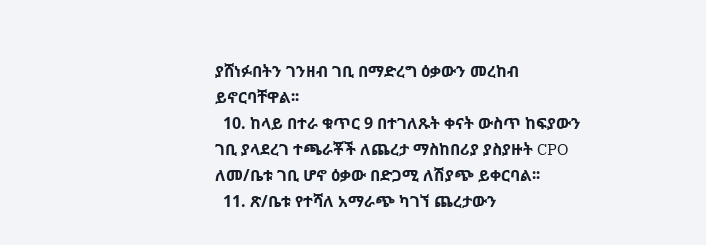ያሸነፉበትን ገንዘብ ገቢ በማድረግ ዕቃውን መረከብ ይኖርባቸዋል፡፡
  10. ከላይ በተራ ቁጥር 9 በተገለጹት ቀናት ውስጥ ከፍያውን ገቢ ያላደረገ ተጫራቾች ለጨረታ ማስከበሪያ ያስያዙት CPO ለመ/ቤቱ ገቢ ሆኖ ዕቃው በድጋሚ ለሽያጭ ይቀርባል፡፡
  11. ጽ/ቤቱ የተሻለ አማራጭ ካገኘ ጨረታውን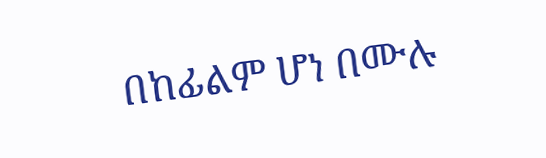በከፊልም ሆነ በሙሉ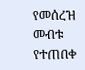የመሰረዝ መብቱ የተጠበቀ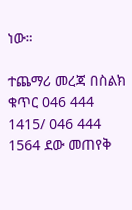ነው።

ተጨማሪ መረጃ በስልክ ቁጥር 046 444 1415/ 046 444 1564 ደው መጠየቅ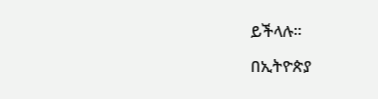ይችላሉ።

በኢትዮጵያ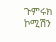ጉምሩክ ኮሚሽን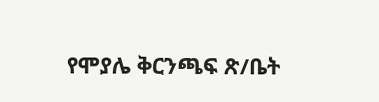የሞያሌ ቅርንጫፍ ጽ/ቤት